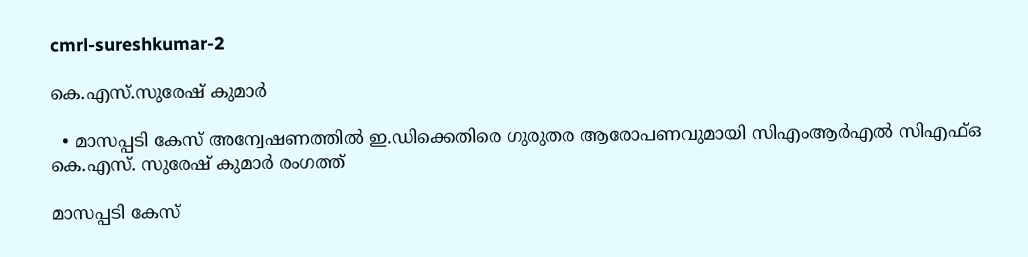cmrl-sureshkumar-2

കെ.എസ്.സുരേഷ് കുമാര്‍

  • മാസപ്പടി കേസ് അന്വേഷണത്തില്‍ ഇ.ഡിക്കെതിരെ ഗുരുതര ആരോപണവുമായി സിഎംആര്‍എല്‍ സിഎഫ്ഒ കെ.എസ്. സുരേഷ് കുമാര്‍ രംഗത്ത്

മാസപ്പടി കേസ്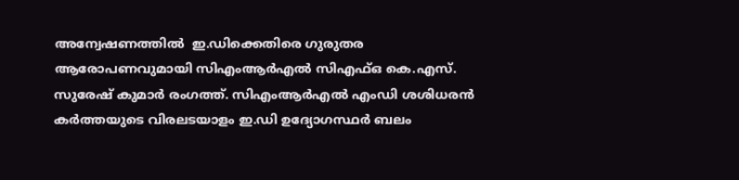അന്വേഷണത്തില്‍  ഇ.ഡിക്കെതിരെ ഗുരുതര ആരോപണവുമായി സിഎംആര്‍എല്‍ സിഎഫ്ഒ കെ.എസ്. സുരേഷ് കുമാര്‍ രംഗത്ത്. സിഎംആര്‍എല്‍ എംഡി ശശിധരന്‍ കര്‍ത്തയുടെ വിരലടയാളം ഇ.ഡി ഉദ്യോഗസ്ഥര്‍ ബലം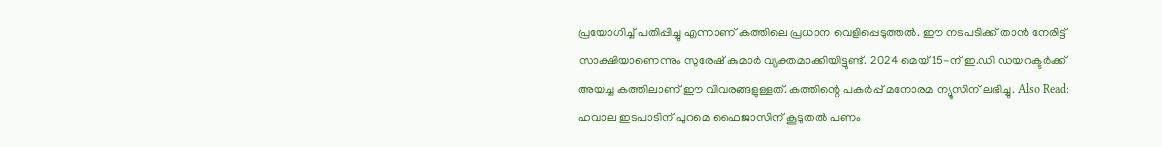പ്രയോഗിച്ച് പതിപ്പിച്ചു എന്നാണ് കത്തിലെ പ്രധാന വെളിപ്പെടുത്തല്‍. ഈ നടപടിക്ക് താന്‍ നേരിട്ട് സാക്ഷിയാണെന്നും സുരേഷ് കുമാര്‍ വ്യക്തമാക്കിയിട്ടുണ്ട്. 2024 മെയ് 15-ന് ഇ.ഡി ഡയറക്ടര്‍ക്ക് അയച്ച കത്തിലാണ് ഈ വിവരങ്ങളുള്ളത്. കത്തിന്റെ പകര്‍പ്പ് മനോരമ ന്യൂസിന് ലഭിച്ചു. Also Read: ഹവാല ഇടപാടിന് പുറമെ ഫൈജാസിന് കൂടുതല്‍ പണം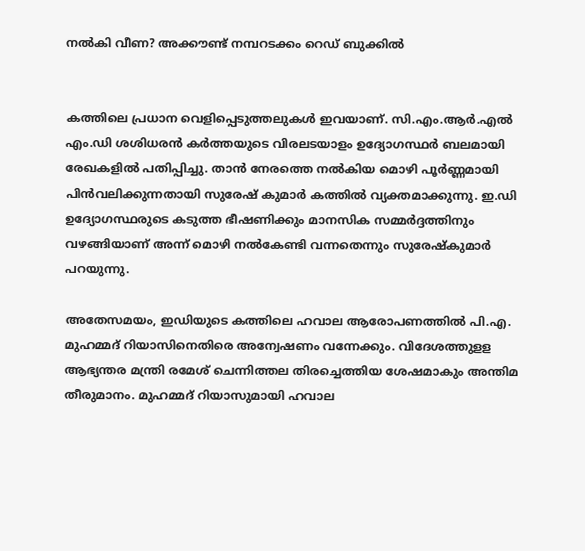നല്‍കി വീണ? അക്കൗണ്ട് നമ്പറടക്കം റെഡ് ബുക്കില്‍


കത്തിലെ പ്രധാന വെളിപ്പെടുത്തലുകള്‍ ഇവയാണ്. സി.എം.ആര്‍.എല്‍ എം.ഡി ശശിധരന്‍ കര്‍ത്തയുടെ വിരലടയാളം ഉദ്യോഗസ്ഥര്‍ ബലമായി രേഖകളില്‍ പതിപ്പിച്ചു. താന്‍ നേരത്തെ നല്‍കിയ മൊഴി പൂര്‍ണ്ണമായി പിന്‍വലിക്കുന്നതായി സുരേഷ് കുമാര്‍ കത്തില്‍ വ്യക്തമാക്കുന്നു. ഇ.ഡി ഉദ്യോഗസ്ഥരുടെ കടുത്ത ഭീഷണിക്കും മാനസിക സമ്മര്‍ദ്ദത്തിനും വഴങ്ങിയാണ് അന്ന് മൊഴി നല്‍കേണ്ടി വന്നതെന്നും സുരേഷ്കുമാര്‍ പറയുന്നു.

അതേസമയം, ഇഡിയുടെ കത്തിലെ ഹവാല ആരോപണത്തില്‍ പി.എ. മുഹമ്മദ് റിയാസിനെതിരെ അന്വേഷണം വന്നേക്കും. വിദേശത്തുളള ആഭ്യന്തര മന്ത്രി രമേശ് ചെന്നിത്തല തിരച്ചെത്തിയ ശേഷമാകും അന്തിമ തീരുമാനം. മുഹമ്മദ് റിയാസുമായി ഹവാല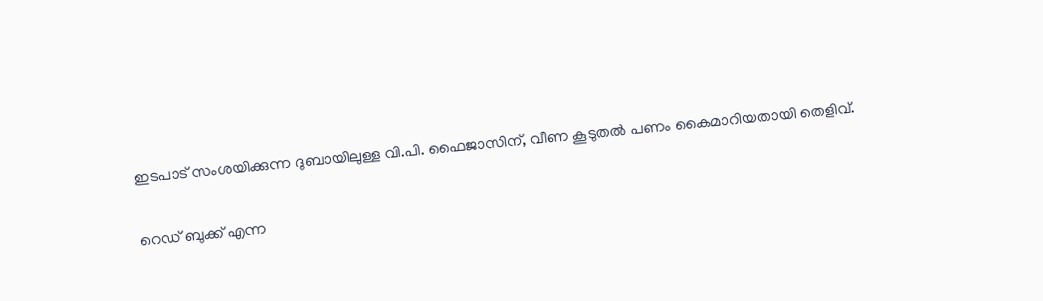ഇടപാട് സംശയിക്കുന്ന ദുബായിലുള്ള വി.പി. ഫൈജാസിന്, വീണ കൂടുതൽ പണം കൈമാറിയതായി തെളിവ്.

റെഡ് ബുക്ക് എന്ന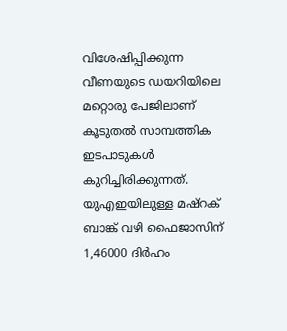വിശേഷിപ്പിക്കുന്ന വീണയുടെ ഡയറിയിലെ മറ്റൊരു പേജിലാണ് കൂടുതൽ സാമ്പത്തിക ഇടപാടുകൾ കുറിച്ചിരിക്കുന്നത്. യുഎഇയിലുള്ള മഷ്റക് ബാങ്ക് വഴി ഫൈജാസിന് 1,46000 ദിർഹം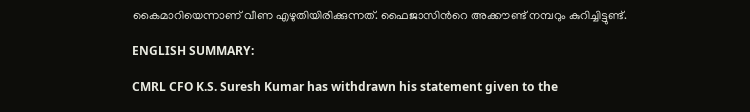കൈമാറിയെന്നാണ് വീണ എഴുതിയിരിക്കുന്നത്. ഫൈജാസിന്‍റെ അക്കൗണ്ട് നമ്പറും കുറിച്ചിട്ടുണ്ട്.

ENGLISH SUMMARY:

CMRL CFO K.S. Suresh Kumar has withdrawn his statement given to the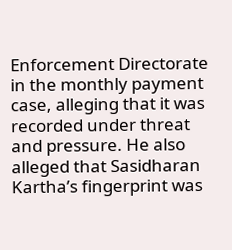Enforcement Directorate in the monthly payment case, alleging that it was recorded under threat and pressure. He also alleged that Sasidharan Kartha’s fingerprint was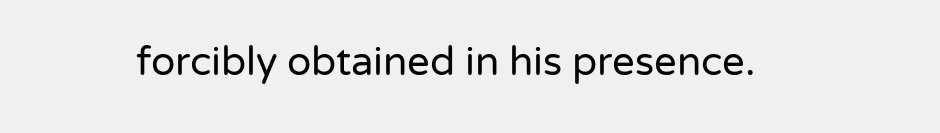forcibly obtained in his presence.